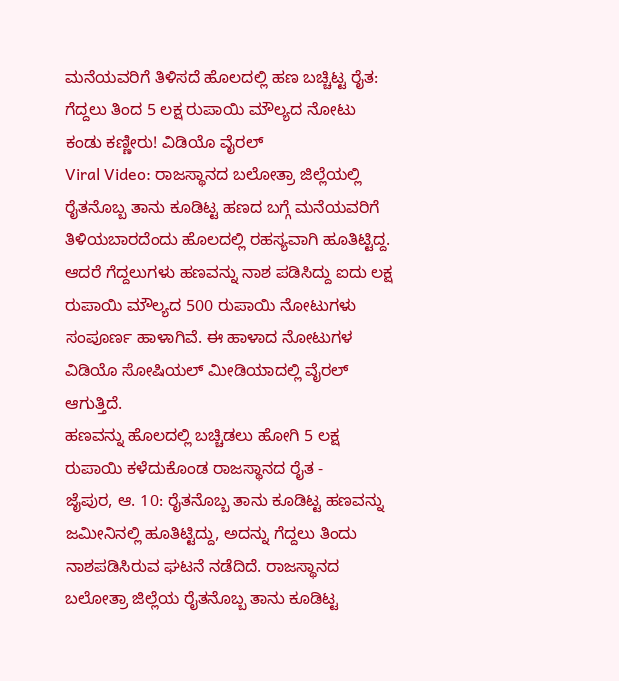ಮನೆಯವರಿಗೆ ತಿಳಿಸದೆ ಹೊಲದಲ್ಲಿ ಹಣ ಬಚ್ಚಿಟ್ಟ ರೈತ: ಗೆದ್ದಲು ತಿಂದ 5 ಲಕ್ಷ ರುಪಾಯಿ ಮೌಲ್ಯದ ನೋಟು ಕಂಡು ಕಣ್ಣೀರು! ವಿಡಿಯೊ ವೈರಲ್
Viral Video: ರಾಜಸ್ಥಾನದ ಬಲೋತ್ರಾ ಜಿಲ್ಲೆಯಲ್ಲಿ ರೈತನೊಬ್ಬ ತಾನು ಕೂಡಿಟ್ಟ ಹಣದ ಬಗ್ಗೆ ಮನೆಯವರಿಗೆ ತಿಳಿಯಬಾರದೆಂದು ಹೊಲದಲ್ಲಿ ರಹಸ್ಯವಾಗಿ ಹೂತಿಟ್ಟಿದ್ದ. ಆದರೆ ಗೆದ್ದಲುಗಳು ಹಣವನ್ನು ನಾಶ ಪಡಿಸಿದ್ದು ಐದು ಲಕ್ಷ ರುಪಾಯಿ ಮೌಲ್ಯದ 500 ರುಪಾಯಿ ನೋಟುಗಳು ಸಂಪೂರ್ಣ ಹಾಳಾಗಿವೆ. ಈ ಹಾಳಾದ ನೋಟುಗಳ ವಿಡಿಯೊ ಸೋಷಿಯಲ್ ಮೀಡಿಯಾದಲ್ಲಿ ವೈರಲ್ ಆಗುತ್ತಿದೆ.
ಹಣವನ್ನು ಹೊಲದಲ್ಲಿ ಬಚ್ಚಿಡಲು ಹೋಗಿ 5 ಲಕ್ಷ ರುಪಾಯಿ ಕಳೆದುಕೊಂಡ ರಾಜಸ್ಥಾನದ ರೈತ -
ಜೈಪುರ, ಆ. 10: ರೈತನೊಬ್ಬ ತಾನು ಕೂಡಿಟ್ಟ ಹಣವನ್ನು ಜಮೀನಿನಲ್ಲಿ ಹೂತಿಟ್ಟಿದ್ದು, ಅದನ್ನು ಗೆದ್ದಲು ತಿಂದು ನಾಶಪಡಿಸಿರುವ ಘಟನೆ ನಡೆದಿದೆ. ರಾಜಸ್ಥಾನದ ಬಲೋತ್ರಾ ಜಿಲ್ಲೆಯ ರೈತನೊಬ್ಬ ತಾನು ಕೂಡಿಟ್ಟ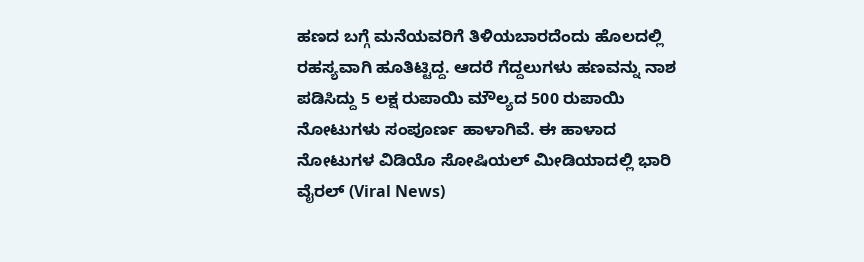ಹಣದ ಬಗ್ಗೆ ಮನೆಯವರಿಗೆ ತಿಳಿಯಬಾರದೆಂದು ಹೊಲದಲ್ಲಿ ರಹಸ್ಯವಾಗಿ ಹೂತಿಟ್ಟಿದ್ದ. ಆದರೆ ಗೆದ್ದಲುಗಳು ಹಣವನ್ನು ನಾಶ ಪಡಿಸಿದ್ದು 5 ಲಕ್ಷ ರುಪಾಯಿ ಮೌಲ್ಯದ 500 ರುಪಾಯಿ ನೋಟುಗಳು ಸಂಪೂರ್ಣ ಹಾಳಾಗಿವೆ. ಈ ಹಾಳಾದ ನೋಟುಗಳ ವಿಡಿಯೊ ಸೋಷಿಯಲ್ ಮೀಡಿಯಾದಲ್ಲಿ ಭಾರಿ ವೈರಲ್ (Viral News)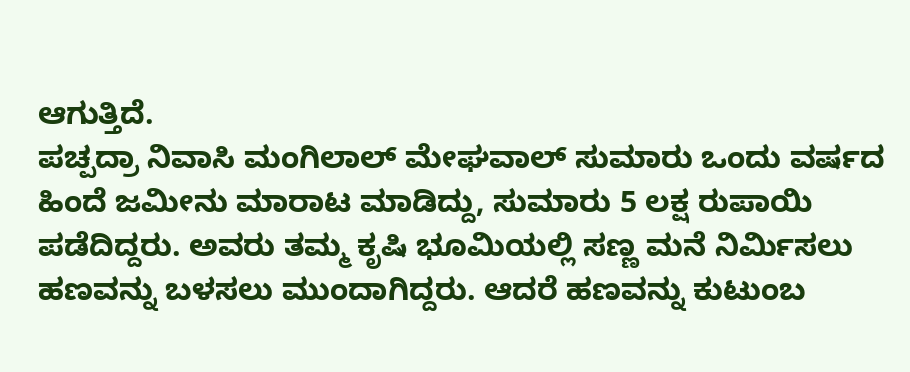ಆಗುತ್ತಿದೆ.
ಪಚ್ಪದ್ರಾ ನಿವಾಸಿ ಮಂಗಿಲಾಲ್ ಮೇಘವಾಲ್ ಸುಮಾರು ಒಂದು ವರ್ಷದ ಹಿಂದೆ ಜಮೀನು ಮಾರಾಟ ಮಾಡಿದ್ದು, ಸುಮಾರು 5 ಲಕ್ಷ ರುಪಾಯಿ ಪಡೆದಿದ್ದರು. ಅವರು ತಮ್ಮ ಕೃಷಿ ಭೂಮಿಯಲ್ಲಿ ಸಣ್ಣ ಮನೆ ನಿರ್ಮಿಸಲು ಹಣವನ್ನು ಬಳಸಲು ಮುಂದಾಗಿದ್ದರು. ಆದರೆ ಹಣವನ್ನು ಕುಟುಂಬ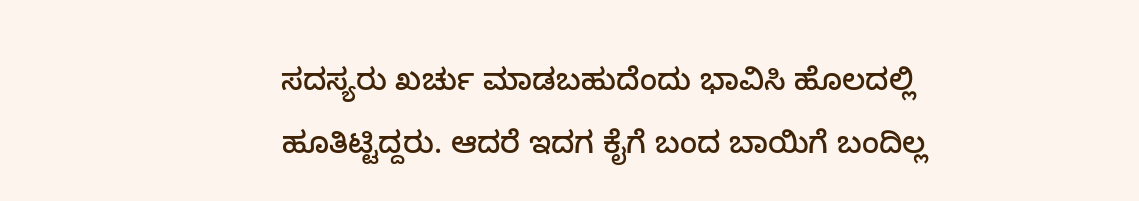ಸದಸ್ಯರು ಖರ್ಚು ಮಾಡಬಹುದೆಂದು ಭಾವಿಸಿ ಹೊಲದಲ್ಲಿ ಹೂತಿಟ್ಟಿದ್ದರು. ಆದರೆ ಇದಗ ಕೈಗೆ ಬಂದ ಬಾಯಿಗೆ ಬಂದಿಲ್ಲ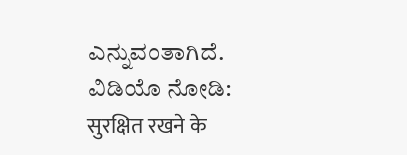ಎನ್ನುವಂತಾಗಿದೆ.
ವಿಡಿಯೊ ನೋಡಿ:
सुरक्षित रखने के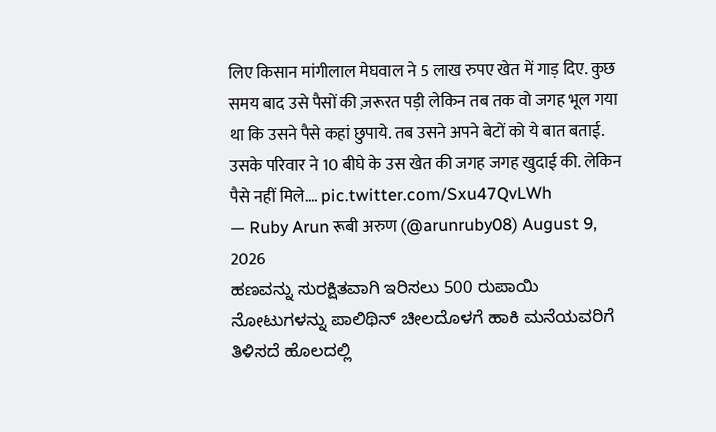लिए किसान मांगीलाल मेघवाल ने 5 लाख रुपए खेत में गाड़ दिए. कुछ समय बाद उसे पैसों की ज़रूरत पड़ी लेकिन तब तक वो जगह भूल गया था कि उसने पैसे कहां छुपाये. तब उसने अपने बेटों को ये बात बताई. उसके परिवार ने 10 बीघे के उस खेत की जगह जगह खुदाई की. लेकिन पैसे नहीं मिले.… pic.twitter.com/Sxu47QvLWh
— Ruby Arun रूबी अरुण (@arunruby08) August 9, 2026
ಹಣವನ್ನು ಸುರಕ್ಷಿತವಾಗಿ ಇರಿಸಲು 500 ರುಪಾಯಿ ನೋಟುಗಳನ್ನು ಪಾಲಿಥಿನ್ ಚೀಲದೊಳಗೆ ಹಾಕಿ ಮನೆಯವರಿಗೆ ತಿಳಿಸದೆ ಹೊಲದಲ್ಲಿ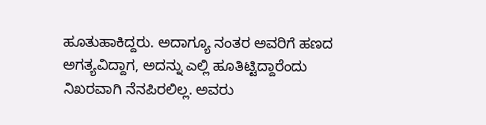ಹೂತುಹಾಕಿದ್ದರು. ಅದಾಗ್ಯೂ ನಂತರ ಅವರಿಗೆ ಹಣದ ಅಗತ್ಯವಿದ್ದಾಗ, ಅದನ್ನು ಎಲ್ಲಿ ಹೂತಿಟ್ಟಿದ್ದಾರೆಂದು ನಿಖರವಾಗಿ ನೆನಪಿರಲಿಲ್ಲ. ಅವರು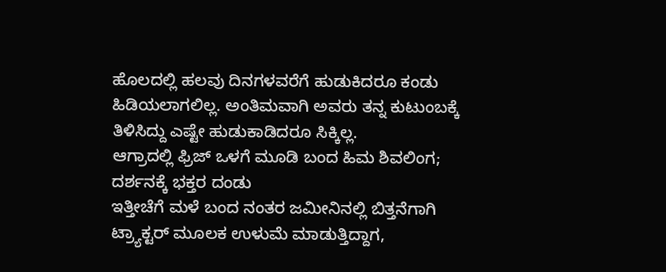ಹೊಲದಲ್ಲಿ ಹಲವು ದಿನಗಳವರೆಗೆ ಹುಡುಕಿದರೂ ಕಂಡು ಹಿಡಿಯಲಾಗಲಿಲ್ಲ. ಅಂತಿಮವಾಗಿ ಅವರು ತನ್ನ ಕುಟುಂಬಕ್ಕೆ ತಿಳಿಸಿದ್ದು ಎಷ್ಟೇ ಹುಡುಕಾಡಿದರೂ ಸಿಕ್ಕಿಲ್ಲ.
ಆಗ್ರಾದಲ್ಲಿ ಫ್ರಿಜ್ ಒಳಗೆ ಮೂಡಿ ಬಂದ ಹಿಮ ಶಿವಲಿಂಗ; ದರ್ಶನಕ್ಕೆ ಭಕ್ತರ ದಂಡು
ಇತ್ತೀಚೆಗೆ ಮಳೆ ಬಂದ ನಂತರ ಜಮೀನಿನಲ್ಲಿ ಬಿತ್ತನೆಗಾಗಿ ಟ್ರ್ಯಾಕ್ಟರ್ ಮೂಲಕ ಉಳುಮೆ ಮಾಡುತ್ತಿದ್ದಾಗ,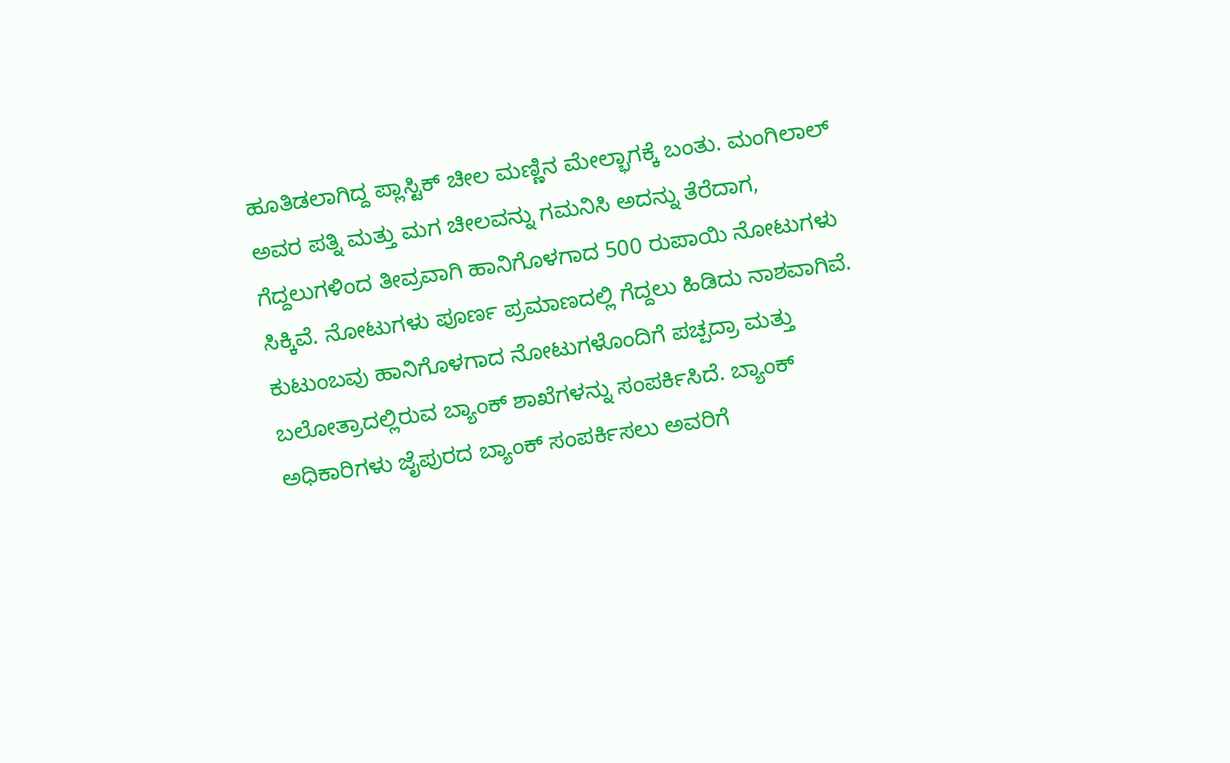ಹೂತಿಡಲಾಗಿದ್ದ ಪ್ಲಾಸ್ಟಿಕ್ ಚೀಲ ಮಣ್ಣಿನ ಮೇಲ್ಭಾಗಕ್ಕೆ ಬಂತು. ಮಂಗಿಲಾಲ್ ಅವರ ಪತ್ನಿ ಮತ್ತು ಮಗ ಚೀಲವನ್ನು ಗಮನಿಸಿ ಅದನ್ನು ತೆರೆದಾಗ, ಗೆದ್ದಲುಗಳಿಂದ ತೀವ್ರವಾಗಿ ಹಾನಿಗೊಳಗಾದ 500 ರುಪಾಯಿ ನೋಟುಗಳು ಸಿಕ್ಕಿವೆ. ನೋಟುಗಳು ಪೂರ್ಣ ಪ್ರಮಾಣದಲ್ಲಿ ಗೆದ್ದಲು ಹಿಡಿದು ನಾಶವಾಗಿವೆ.
ಕುಟುಂಬವು ಹಾನಿಗೊಳಗಾದ ನೋಟುಗಳೊಂದಿಗೆ ಪಚ್ಪದ್ರಾ ಮತ್ತು ಬಲೋತ್ರಾದಲ್ಲಿರುವ ಬ್ಯಾಂಕ್ ಶಾಖೆಗಳನ್ನು ಸಂಪರ್ಕಿಸಿದೆ. ಬ್ಯಾಂಕ್ ಅಧಿಕಾರಿಗಳು ಜೈಪುರದ ಬ್ಯಾಂಕ್ ಸಂಪರ್ಕಿಸಲು ಅವರಿಗೆ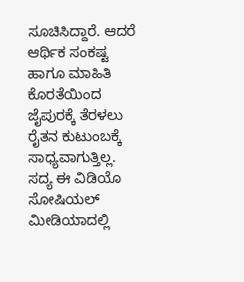ಸೂಚಿಸಿದ್ದಾರೆ. ಆದರೆ ಆರ್ಥಿಕ ಸಂಕಷ್ಟ ಹಾಗೂ ಮಾಹಿತಿ ಕೊರತೆಯಿಂದ ಜೈಪುರಕ್ಕೆ ತೆರಳಲು ರೈತನ ಕುಟುಂಬಕ್ಕೆ ಸಾಧ್ಯವಾಗುತ್ತಿಲ್ಲ. ಸದ್ಯ ಈ ವಿಡಿಯೊ ಸೋಷಿಯಲ್ ಮೀಡಿಯಾದಲ್ಲಿ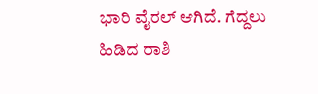ಭಾರಿ ವೈರಲ್ ಆಗಿದೆ. ಗೆದ್ದಲು ಹಿಡಿದ ರಾಶಿ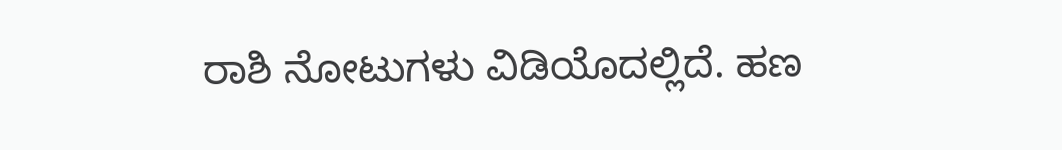ರಾಶಿ ನೋಟುಗಳು ವಿಡಿಯೊದಲ್ಲಿದೆ. ಹಣ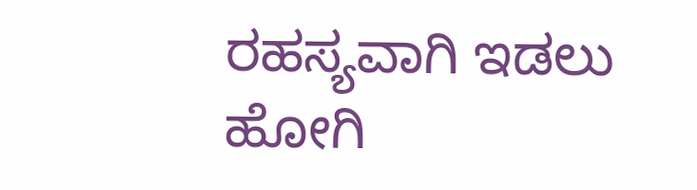ರಹಸ್ಯವಾಗಿ ಇಡಲು ಹೋಗಿ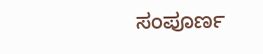ಸಂಪೂರ್ಣ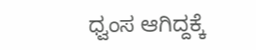ಧ್ವಂಸ ಆಗಿದ್ದಕ್ಕೆ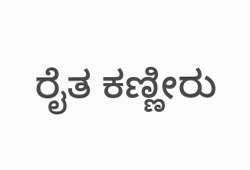ರೈತ ಕಣ್ಣೀರು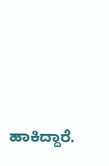ಹಾಕಿದ್ದಾರೆ.